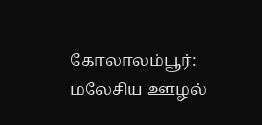கோலாலம்பூர்: மலேசிய ஊழல்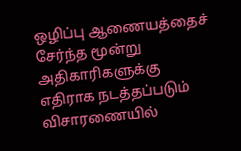ஒழிப்பு ஆணையத்தைச் சேர்ந்த மூன்று அதிகாரிகளுக்கு எதிராக நடத்தப்படும் விசாரணையில்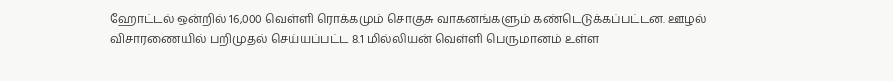ஹோட்டல் ஒன்றில் 16,000 வெள்ளி ரொக்கமும் சொகுசு வாகனங்களும் கண்டெடுக்கப்பட்டன. ஊழல் விசாரணையில் பறிமுதல் செய்யப்பட்ட 8.1 மில்லியன் வெள்ளி பெருமானம் உள்ள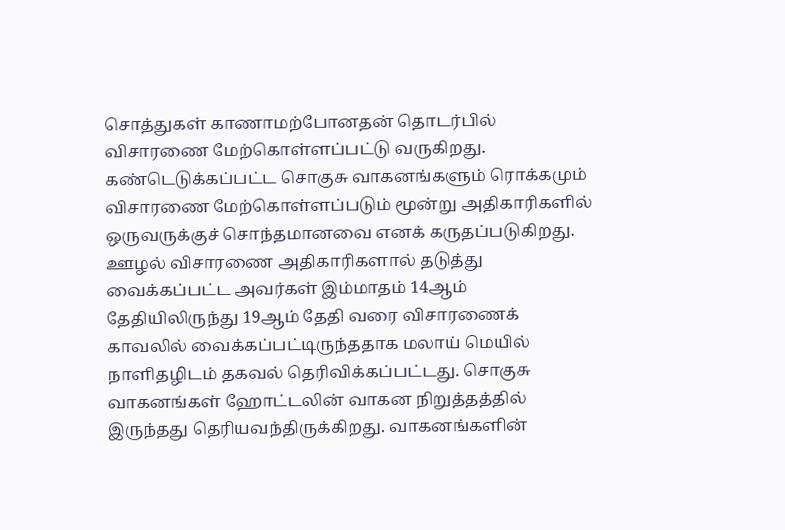சொத்துகள் காணாமற்போனதன் தொடர்பில் விசாரணை மேற்கொள்ளப்பட்டு வருகிறது.
கண்டெடுக்கப்பட்ட சொகுசு வாகனங்களும் ரொக்கமும் விசாரணை மேற்கொள்ளப்படும் மூன்று அதிகாரிகளில் ஒருவருக்குச் சொந்தமானவை எனக் கருதப்படுகிறது.
ஊழல் விசாரணை அதிகாரிகளால் தடுத்து வைக்கப்பட்ட அவர்கள் இம்மாதம் 14ஆம் தேதியிலிருந்து 19ஆம் தேதி வரை விசாரணைக் காவலில் வைக்கப்பட்டிருந்ததாக மலாய் மெயில் நாளிதழிடம் தகவல் தெரிவிக்கப்பட்டது. சொகுசு வாகனங்கள் ஹோட்டலின் வாகன நிறுத்தத்தில் இருந்தது தெரியவந்திருக்கிறது. வாகனங்களின்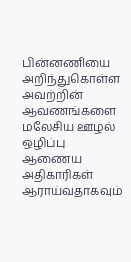பின்னணியை அறிந்துகொள்ள அவற்றின் ஆவணங்களை மலேசிய ஊழல் ஒழிப்பு ஆணைய அதிகாரிகள் ஆராய்வதாகவும்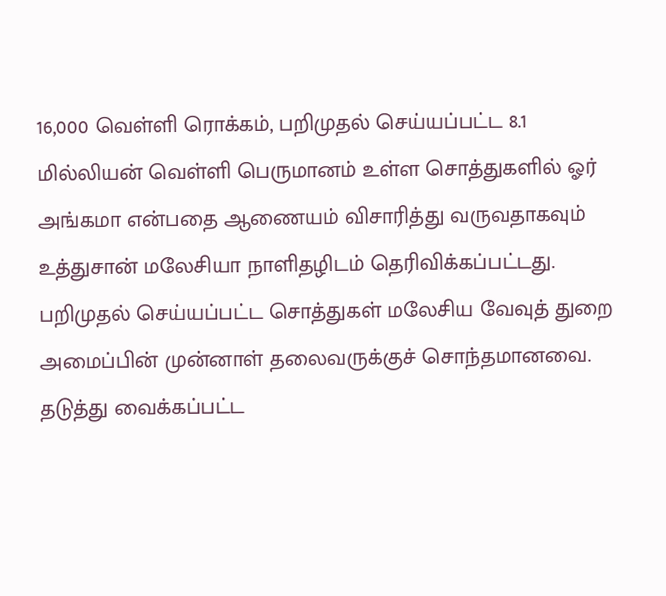16,000 வெள்ளி ரொக்கம், பறிமுதல் செய்யப்பட்ட 8.1 மில்லியன் வெள்ளி பெருமானம் உள்ள சொத்துகளில் ஓர் அங்கமா என்பதை ஆணையம் விசாரித்து வருவதாகவும் உத்துசான் மலேசியா நாளிதழிடம் தெரிவிக்கப்பட்டது. பறிமுதல் செய்யப்பட்ட சொத்துகள் மலேசிய வேவுத் துறை அமைப்பின் முன்னாள் தலைவருக்குச் சொந்தமானவை.
தடுத்து வைக்கப்பட்ட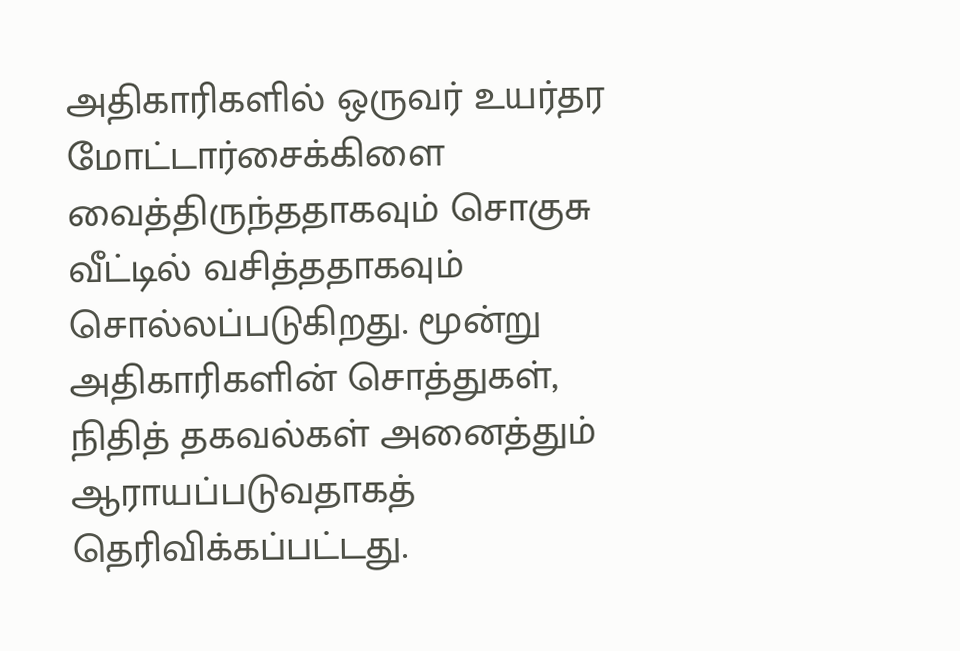அதிகாரிகளில் ஒருவர் உயர்தர மோட்டார்சைக்கிளை வைத்திருந்ததாகவும் சொகுசு வீட்டில் வசித்ததாகவும் சொல்லப்படுகிறது. மூன்று அதிகாரிகளின் சொத்துகள், நிதித் தகவல்கள் அனைத்தும் ஆராயப்படுவதாகத் தெரிவிக்கப்பட்டது.